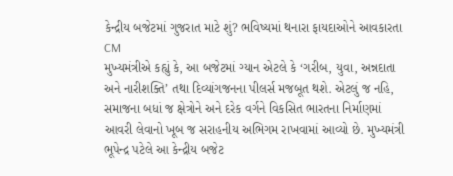કેન્દ્રીય બજેટમાં ગુજરાત માટે શું? ભવિષ્યમાં થનારા ફાયદાઓને આવકારતા CM
મુખ્યમંત્રીએ કહ્યું કે, આ બજેટમાં ગ્યાન એટલે કે ‘ગરીબ, યુવા, અન્નદાતા અને નારીશક્તિ’ તથા દિવ્યાંગજનના પીલર્સ મજબૂત થશે. એટલું જ નહિ, સમાજના બધાં જ ક્ષેત્રોને અને દરેક વર્ગને વિકસિત ભારતના નિર્માણમાં આવરી લેવાનો ખૂબ જ સરાહનીય અભિગમ રાખવામાં આવ્યો છે. મુખ્યમંત્રી ભૂપેન્દ્ર પટેલે આ કેન્દ્રીય બજેટ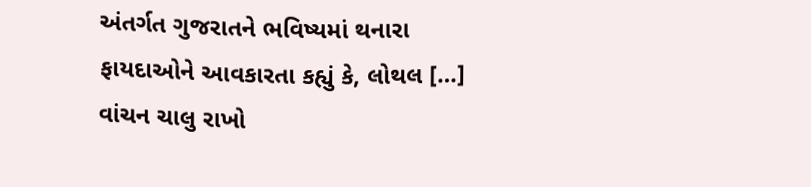અંતર્ગત ગુજરાતને ભવિષ્યમાં થનારા ફાયદાઓને આવકારતા કહ્યું કે, લોથલ […]
વાંચન ચાલુ રાખો